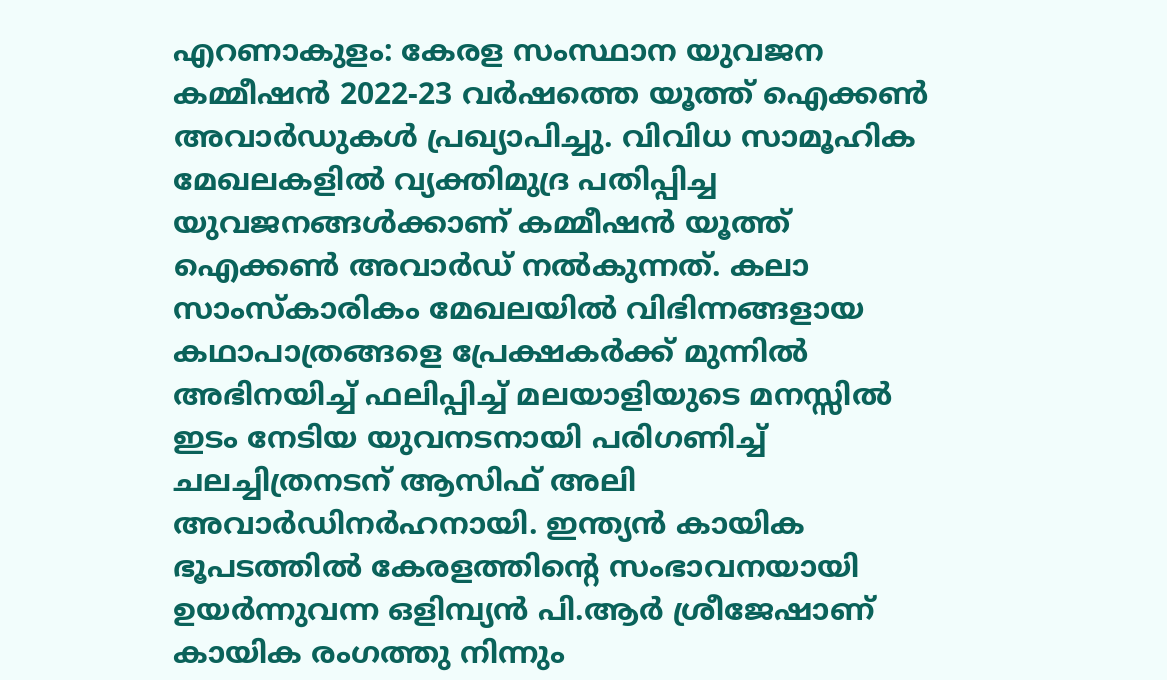എറണാകുളം: കേരള സംസ്ഥാന യുവജന കമ്മീഷൻ 2022-23 വർഷത്തെ യൂത്ത് ഐക്കൺ അവാർഡുകൾ പ്രഖ്യാപിച്ചു. വിവിധ സാമൂഹിക മേഖലകളിൽ വ്യക്തിമുദ്ര പതിപ്പിച്ച യുവജനങ്ങൾക്കാണ് കമ്മീഷൻ യൂത്ത് ഐക്കൺ അവാർഡ് നൽകുന്നത്. കലാ സാംസ്കാരികം മേഖലയിൽ വിഭിന്നങ്ങളായ കഥാപാത്രങ്ങളെ പ്രേക്ഷകർക്ക് മുന്നിൽ അഭിനയിച്ച് ഫലിപ്പിച്ച് മലയാളിയുടെ മനസ്സിൽ ഇടം നേടിയ യുവനടനായി പരിഗണിച്ച് ചലച്ചിത്രനടന് ആസിഫ് അലി അവാർഡിനർഹനായി. ഇന്ത്യൻ കായിക ഭൂപടത്തിൽ കേരളത്തിൻ്റെ സംഭാവനയായി ഉയർന്നുവന്ന ഒളിമ്പ്യൻ പി.ആർ ശ്രീജേഷാണ് കായിക രംഗത്തു നിന്നും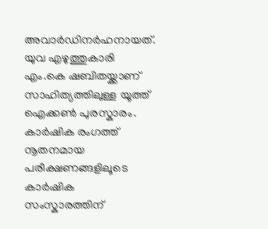അവാർഡിനർഹനായത്.
യുവ എഴുത്തുകാരി എം.കെ ഷബിതയ്ക്കാണ് സാഹിത്യത്തിലുള്ള യൂത്ത് ഐക്കൺ പുരസ്കാരം. കാർഷിക രംഗത്ത് നൂതനമായ പരീക്ഷണങ്ങളിലൂടെ കാർഷിക സംസ്കാരത്തിന്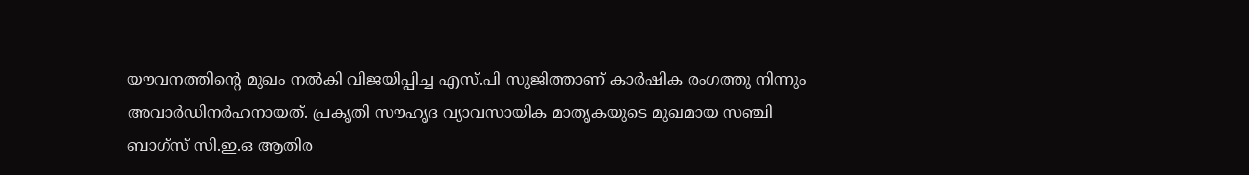യൗവനത്തിന്റെ മുഖം നൽകി വിജയിപ്പിച്ച എസ്.പി സുജിത്താണ് കാർഷിക രംഗത്തു നിന്നും അവാർഡിനർഹനായത്. പ്രകൃതി സൗഹൃദ വ്യാവസായിക മാതൃകയുടെ മുഖമായ സഞ്ചി ബാഗ്സ് സി.ഇ.ഒ ആതിര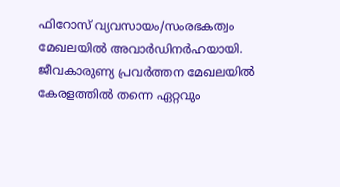ഫിറോസ് വ്യവസായം/സംരഭകത്വം മേഖലയിൽ അവാർഡിനർഹയായി. ജീവകാരുണ്യ പ്രവർത്തന മേഖലയിൽ കേരളത്തിൽ തന്നെ ഏറ്റവും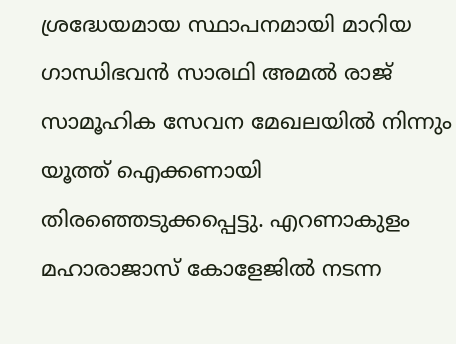ശ്രദ്ധേയമായ സ്ഥാപനമായി മാറിയ ഗാന്ധിഭവൻ സാരഥി അമൽ രാജ് സാമൂഹിക സേവന മേഖലയിൽ നിന്നും യൂത്ത് ഐക്കണായി തിരഞ്ഞെടുക്കപ്പെട്ടു. എറണാകുളം മഹാരാജാസ് കോളേജിൽ നടന്ന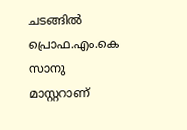ചടങ്ങിൽ പ്രൊഫ.എം.കെ സാനു മാസ്റ്ററാണ്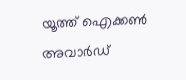യൂത്ത് ഐക്കൺ അവാർഡ്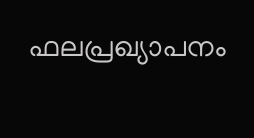ഫലപ്രഖ്യാപനം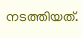നടത്തിയത്.